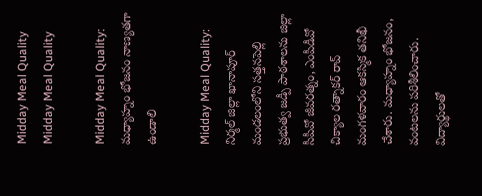Midday Meal Quality
Midday Meal Quality

Midday Meal Quality: మధ్యాహ్నం భోజనం నాణ్యతగా ఉండాలి

Midday Meal Quality: నిర్మల్ జిల్లా ఖానాపూర్ మండలంలోని సత్తనపెల్లి ప్రభుత్వ జడ్పీ పాఠశాలను జిల్లా సీపీవో జీవరత్నం, ఎంపీడీవో చిక్యాల రత్నాకర్ రావ్ మంగళవారం ఆకస్మిక తనిఖీ చేశారు. మధ్యాహ్నం భోజనం, వంటలను పరిశీలించారు. విద్యార్థులతో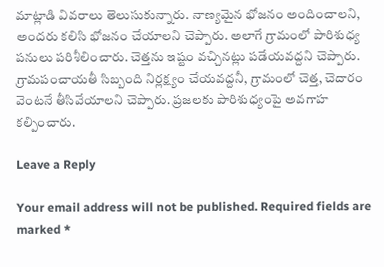మాట్లాడి వివరాలు తెలుసుకున్నారు. నాణ్యమైన భోజనం అందించాలని, అందరు కలిసి భోజనం చేయాలని చెప్పారు. అలాగే గ్రామంలో పారిశుధ్య పనులు పరిశీలించారు. చెత్తను ఇష్టం వచ్చినట్లు పడేయవద్దని చెప్పారు. గ్రామపంచాయతీ సిబ్బంది నిర్లక్ష్యం చేయవద్దనీ, గ్రామంలో చెత్త, చెదారం వెంటనే తీసివేయాలని చెప్పారు. ప్రజలకు పారిశుధ్యంపై అవగాహ కల్పించారు.

Leave a Reply

Your email address will not be published. Required fields are marked *